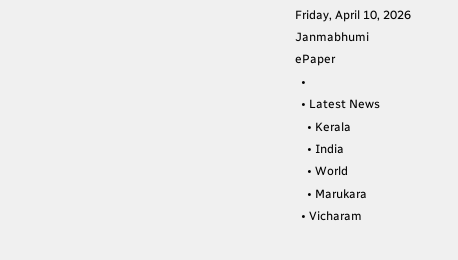Friday, April 10, 2026
Janmabhumi
ePaper
  •
  • Latest News
    • Kerala
    • India
    • World
    • Marukara
  • Vicharam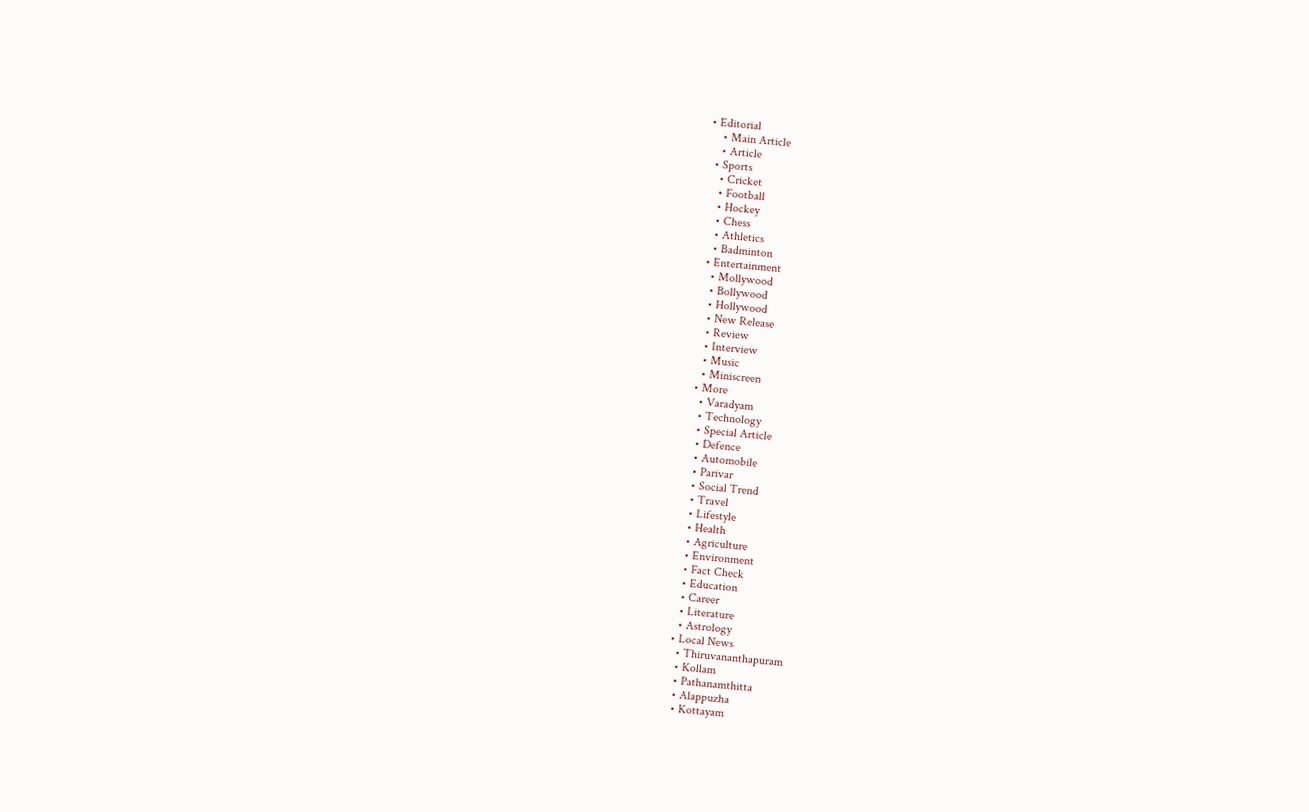• Editorial
    • Main Article
    • Article
  • Sports
    • Cricket
    • Football
    • Hockey
    • Chess
    • Athletics
    • Badminton
  • Entertainment
    • Mollywood
    • Bollywood
    • Hollywood
    • New Release
    • Review
    • Interview
    • Music
    • Miniscreen
  • More
    • Varadyam
    • Technology
    • Special Article
    • Defence
    • Automobile
    • Parivar
    • Social Trend
    • Travel
    • Lifestyle
    • Health
    • Agriculture
    • Environment
    • Fact Check
    • Education
    • Career
    • Literature
    • Astrology
  • Local News
    • Thiruvananthapuram
    • Kollam
    • Pathanamthitta
    • Alappuzha
    • Kottayam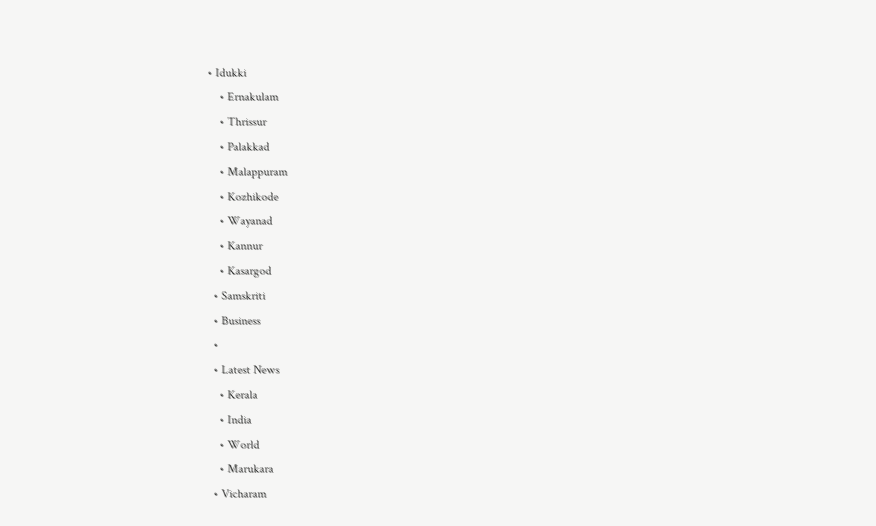• Idukki
    • Ernakulam
    • Thrissur
    • Palakkad
    • Malappuram
    • Kozhikode
    • Wayanad
    • Kannur
    • Kasargod
  • Samskriti
  • Business
  •
  • Latest News
    • Kerala
    • India
    • World
    • Marukara
  • Vicharam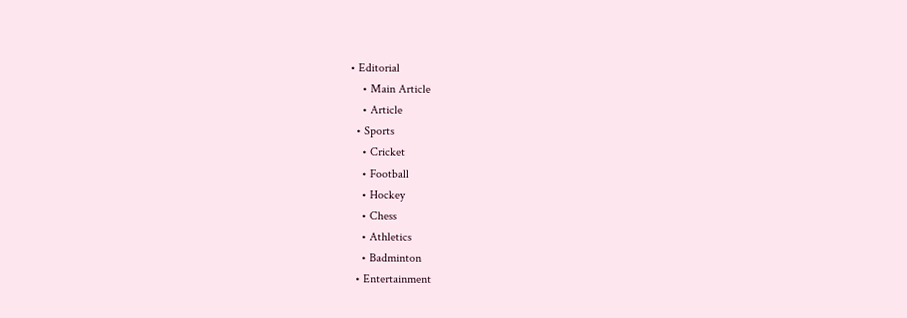• Editorial
    • Main Article
    • Article
  • Sports
    • Cricket
    • Football
    • Hockey
    • Chess
    • Athletics
    • Badminton
  • Entertainment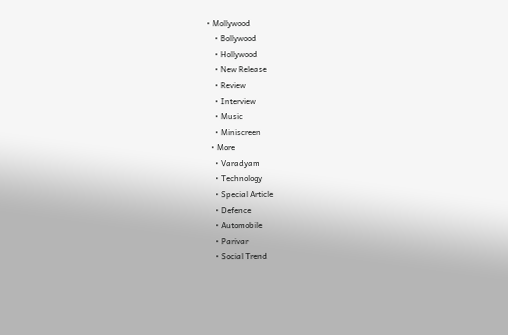• Mollywood
    • Bollywood
    • Hollywood
    • New Release
    • Review
    • Interview
    • Music
    • Miniscreen
  • More
    • Varadyam
    • Technology
    • Special Article
    • Defence
    • Automobile
    • Parivar
    • Social Trend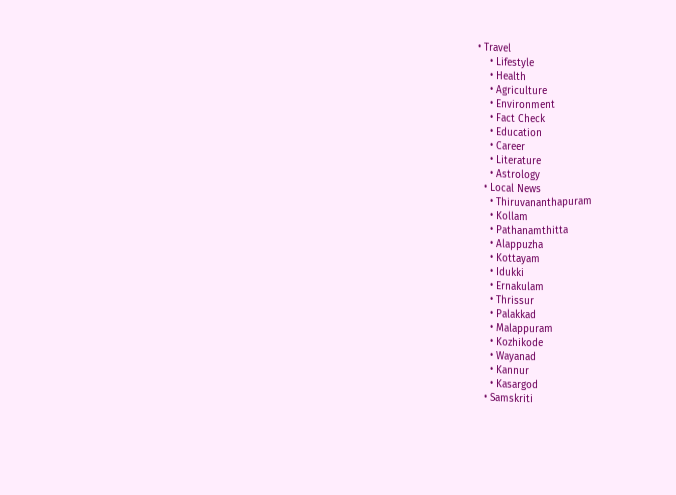• Travel
    • Lifestyle
    • Health
    • Agriculture
    • Environment
    • Fact Check
    • Education
    • Career
    • Literature
    • Astrology
  • Local News
    • Thiruvananthapuram
    • Kollam
    • Pathanamthitta
    • Alappuzha
    • Kottayam
    • Idukki
    • Ernakulam
    • Thrissur
    • Palakkad
    • Malappuram
    • Kozhikode
    • Wayanad
    • Kannur
    • Kasargod
  • Samskriti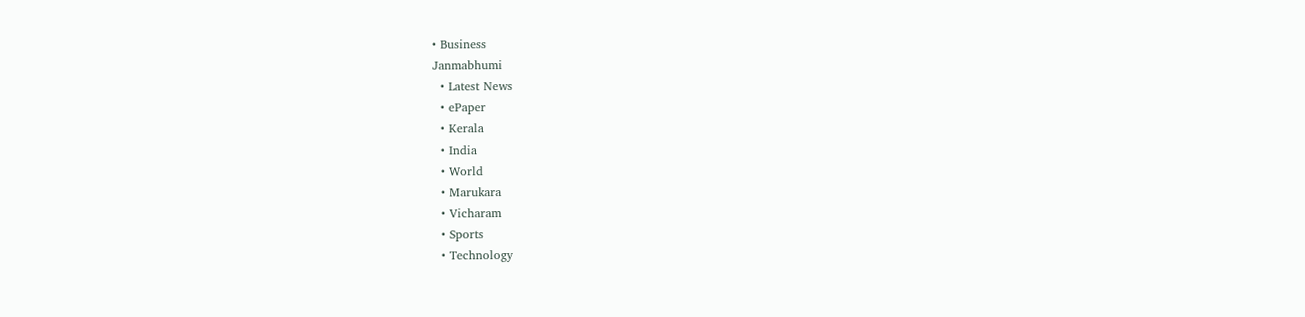• Business
Janmabhumi
  • Latest News
  • ePaper
  • Kerala
  • India
  • World
  • Marukara
  • Vicharam
  • Sports
  • Technology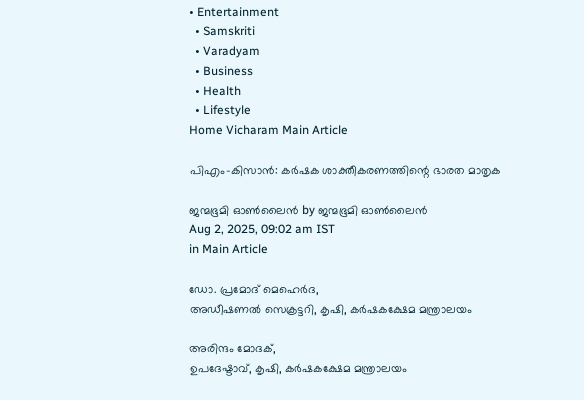• Entertainment
  • Samskriti
  • Varadyam
  • Business
  • Health
  • Lifestyle
Home Vicharam Main Article

പിഎം-കിസാന്‍: കര്‍ഷക ശാക്തീകരണത്തിന്റെ ഭാരത മാതൃക

ജന്മഭൂമി ഓണ്‍ലൈന്‍ by ജന്മഭൂമി ഓണ്‍ലൈന്‍
Aug 2, 2025, 09:02 am IST
in Main Article

ഡോ. പ്രമോദ് മെഹെര്‍ദ,
അഡീഷണല്‍ സെക്രട്ടറി, കൃഷി, കര്‍ഷകക്ഷേമ മന്ത്രാലയം

അരിന്ദം മോദക്,
ഉപദേഷ്ടാവ്, കൃഷി, കര്‍ഷകക്ഷേമ മന്ത്രാലയം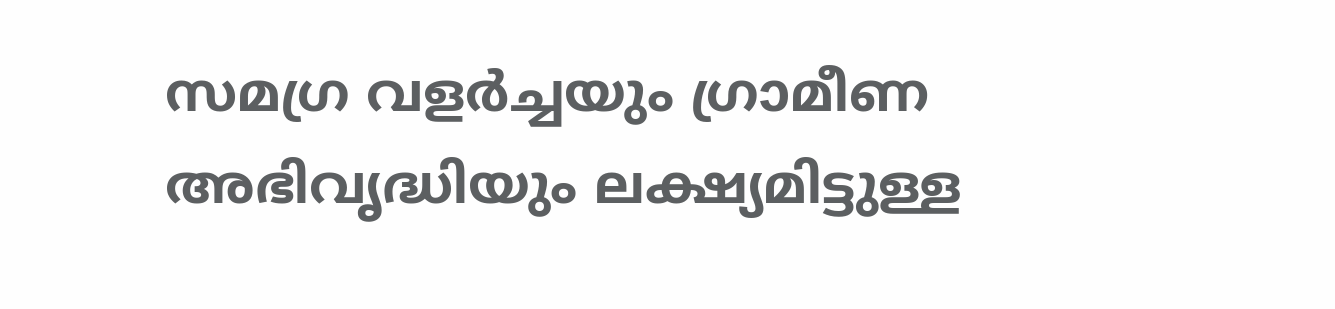സമഗ്ര വളര്‍ച്ചയും ഗ്രാമീണ അഭിവൃദ്ധിയും ലക്ഷ്യമിട്ടുള്ള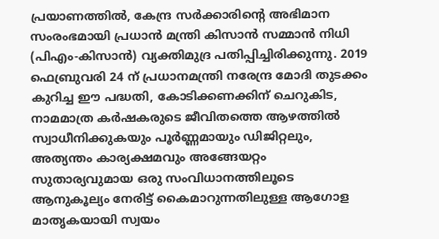പ്രയാണത്തില്‍, കേന്ദ്ര സര്‍ക്കാരിന്റെ അഭിമാന സംരംഭമായി പ്രധാന്‍ മന്ത്രി കിസാന്‍ സമ്മാന്‍ നിധി (പിഎം-കിസാന്‍) വ്യക്തിമുദ്ര പതിപ്പിച്ചിരിക്കുന്നു. 2019 ഫെബ്രുവരി 24 ന് പ്രധാനമന്ത്രി നരേന്ദ്ര മോദി തുടക്കം കുറിച്ച ഈ പദ്ധതി, കോടിക്കണക്കിന് ചെറുകിട, നാമമാത്ര കര്‍ഷകരുടെ ജീവിതത്തെ ആഴത്തില്‍ സ്വാധീനിക്കുകയും പൂര്‍ണ്ണമായും ഡിജിറ്റലും, അത്യന്തം കാര്യക്ഷമവും അങ്ങേയറ്റം സുതാര്യവുമായ ഒരു സംവിധാനത്തിലൂടെ ആനുകൂല്യം നേരിട്ട് കൈമാറുന്നതിലുള്ള ആഗോള മാതൃകയായി സ്വയം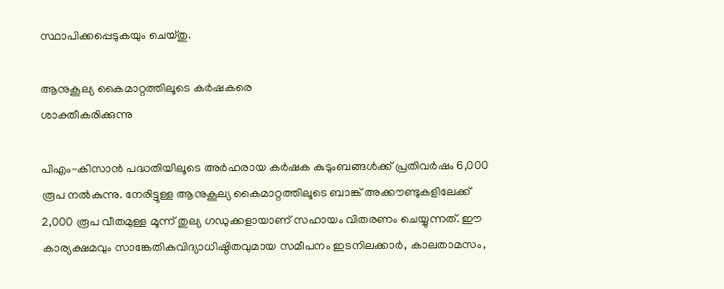സ്ഥാപിക്കപ്പെടുകയും ചെയ്തു.

ആനുകൂല്യ കൈമാറ്റത്തിലൂടെ കര്‍ഷകരെ
ശാക്തീകരിക്കുന്നു

പിഎം-കിസാന്‍ പദ്ധതിയിലൂടെ അര്‍ഹരായ കര്‍ഷക കുടുംബങ്ങള്‍ക്ക് പ്രതിവര്‍ഷം 6,000 രൂപ നല്‍കുന്നു. നേരിട്ടുള്ള ആനുകൂല്യ കൈമാറ്റത്തിലൂടെ ബാങ്ക് അക്കൗണ്ടുകളിലേക്ക് 2,000 രൂപ വീതമുള്ള മൂന്ന് തുല്യ ഗഡുക്കളായാണ് സഹായം വിതരണം ചെയ്യുന്നത്. ഈ കാര്യക്ഷമവും സാങ്കേതികവിദ്യാധിഷ്ഠിതവുമായ സമീപനം ഇടനിലക്കാര്‍, കാലതാമസം,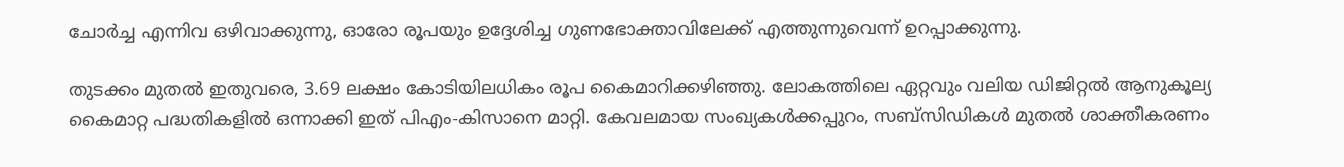ചോര്‍ച്ച എന്നിവ ഒഴിവാക്കുന്നു, ഓരോ രൂപയും ഉദ്ദേശിച്ച ഗുണഭോക്താവിലേക്ക് എത്തുന്നുവെന്ന് ഉറപ്പാക്കുന്നു.

തുടക്കം മുതല്‍ ഇതുവരെ, 3.69 ലക്ഷം കോടിയിലധികം രൂപ കൈമാറിക്കഴിഞ്ഞു. ലോകത്തിലെ ഏറ്റവും വലിയ ഡിജിറ്റല്‍ ആനുകൂല്യ കൈമാറ്റ പദ്ധതികളില്‍ ഒന്നാക്കി ഇത് പിഎം-കിസാനെ മാറ്റി. കേവലമായ സംഖ്യകള്‍ക്കപ്പുറം, സബ്‌സിഡികള്‍ മുതല്‍ ശാക്തീകരണം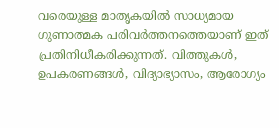വരെയുള്ള മാതൃകയില്‍ സാധ്യമായ ഗുണാത്മക പരിവര്‍ത്തനത്തെയാണ് ഇത് പ്രതിനിധീകരിക്കുന്നത്. വിത്തുകള്‍, ഉപകരണങ്ങള്‍, വിദ്യാഭ്യാസം, ആരോഗ്യം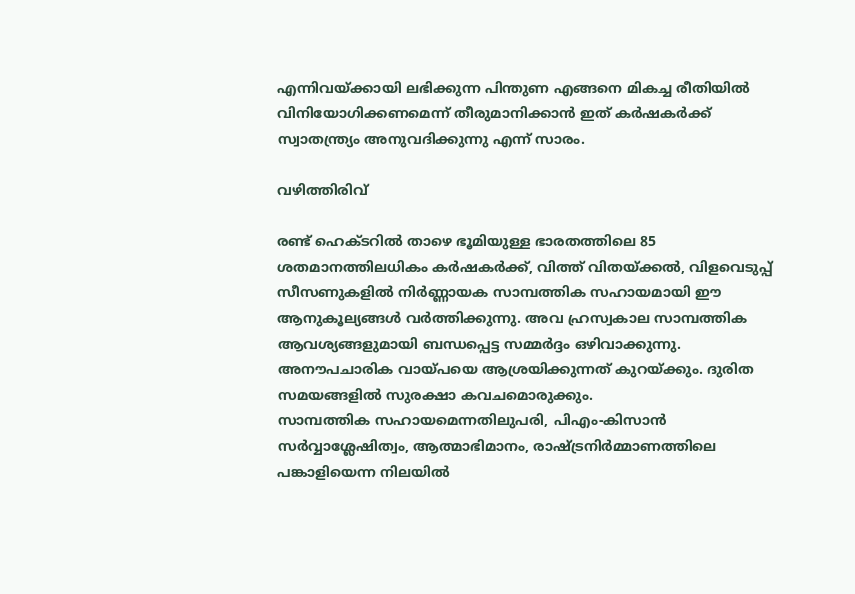എന്നിവയ്‌ക്കായി ലഭിക്കുന്ന പിന്തുണ എങ്ങനെ മികച്ച രീതിയില്‍ വിനിയോഗിക്കണമെന്ന് തീരുമാനിക്കാന്‍ ഇത് കര്‍ഷകര്‍ക്ക് സ്വാതന്ത്ര്യം അനുവദിക്കുന്നു എന്ന് സാരം.

വഴിത്തിരിവ്

രണ്ട് ഹെക്ടറില്‍ താഴെ ഭൂമിയുള്ള ഭാരതത്തിലെ 85 ശതമാനത്തിലധികം കര്‍ഷകര്‍ക്ക്, വിത്ത് വിതയ്‌ക്കല്‍, വിളവെടുപ്പ് സീസണുകളില്‍ നിര്‍ണ്ണായക സാമ്പത്തിക സഹായമായി ഈ ആനുകൂല്യങ്ങള്‍ വര്‍ത്തിക്കുന്നു. അവ ഹ്രസ്വകാല സാമ്പത്തിക ആവശ്യങ്ങളുമായി ബന്ധപ്പെട്ട സമ്മര്‍ദ്ദം ഒഴിവാക്കുന്നു. അനൗപചാരിക വായ്‌പയെ ആശ്രയിക്കുന്നത് കുറയ്‌ക്കും. ദുരിത സമയങ്ങളില്‍ സുരക്ഷാ കവചമൊരുക്കും.
സാമ്പത്തിക സഹായമെന്നതിലുപരി, പിഎം-കിസാന്‍ സര്‍വ്വാശ്ലേഷിത്വം, ആത്മാഭിമാനം, രാഷ്‌ട്രനിര്‍മ്മാണത്തിലെ പങ്കാളിയെന്ന നിലയില്‍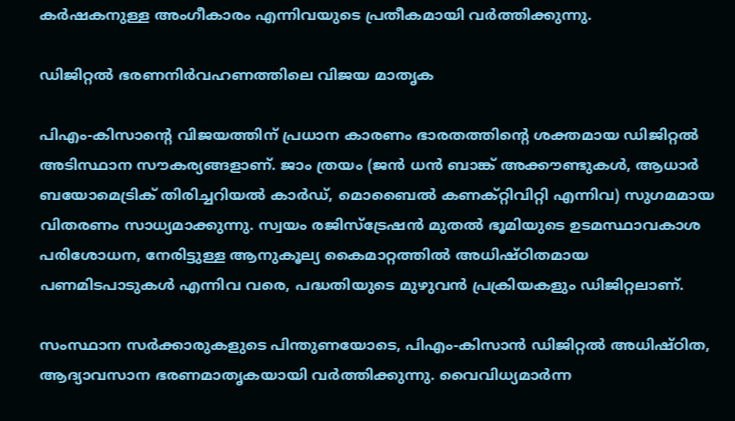കര്‍ഷകനുള്ള അംഗീകാരം എന്നിവയുടെ പ്രതീകമായി വര്‍ത്തിക്കുന്നു.

ഡിജിറ്റല്‍ ഭരണനിര്‍വഹണത്തിലെ വിജയ മാതൃക

പിഎം-കിസാന്റെ വിജയത്തിന് പ്രധാന കാരണം ഭാരതത്തിന്റെ ശക്തമായ ഡിജിറ്റല്‍ അടിസ്ഥാന സൗകര്യങ്ങളാണ്. ജാം ത്രയം (ജന്‍ ധന്‍ ബാങ്ക് അക്കൗണ്ടുകള്‍, ആധാര്‍ ബയോമെട്രിക് തിരിച്ചറിയല്‍ കാര്‍ഡ്, മൊബൈല്‍ കണക്റ്റിവിറ്റി എന്നിവ) സുഗമമായ വിതരണം സാധ്യമാക്കുന്നു. സ്വയം രജിസ്‌ട്രേഷന്‍ മുതല്‍ ഭൂമിയുടെ ഉടമസ്ഥാവകാശ പരിശോധന, നേരിട്ടുള്ള ആനുകൂല്യ കൈമാറ്റത്തില്‍ അധിഷ്ഠിതമായ പണമിടപാടുകള്‍ എന്നിവ വരെ, പദ്ധതിയുടെ മുഴുവന്‍ പ്രക്രിയകളും ഡിജിറ്റലാണ്.

സംസ്ഥാന സര്‍ക്കാരുകളുടെ പിന്തുണയോടെ, പിഎം-കിസാന്‍ ഡിജിറ്റല്‍ അധിഷ്ഠിത, ആദ്യാവസാന ഭരണമാതൃകയായി വര്‍ത്തിക്കുന്നു. വൈവിധ്യമാര്‍ന്ന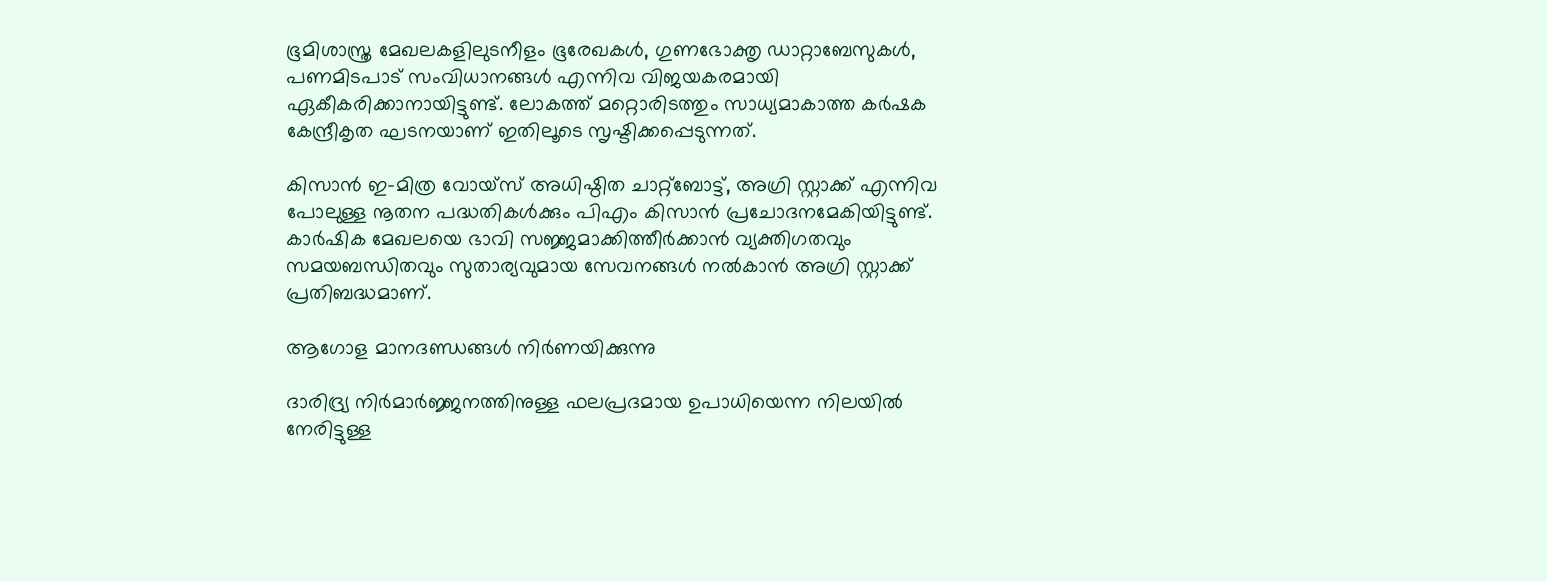ഭൂമിശാസ്ത്ര മേഖലകളിലുടനീളം ഭൂരേഖകള്‍, ഗുണഭോക്തൃ ഡാറ്റാബേസുകള്‍, പണമിടപാട് സംവിധാനങ്ങള്‍ എന്നിവ വിജയകരമായി ഏകീകരിക്കാനായിട്ടുണ്ട്. ലോകത്ത് മറ്റൊരിടത്തും സാധ്യമാകാത്ത കര്‍ഷക കേന്ദ്രീകൃത ഘടനയാണ് ഇതിലൂടെ സൃഷ്ടിക്കപ്പെടുന്നത്.

കിസാന്‍ ഇ-മിത്ര വോയ്സ് അധിഷ്ഠിത ചാറ്റ്‌ബോട്ട്, അഗ്രി സ്റ്റാക്ക് എന്നിവ പോലുള്ള നൂതന പദ്ധതികള്‍ക്കും പിഎം കിസാന്‍ പ്രചോദനമേകിയിട്ടുണ്ട്. കാര്‍ഷിക മേഖലയെ ഭാവി സജ്ജമാക്കിത്തീര്‍ക്കാന്‍ വ്യക്തിഗതവും സമയബന്ധിതവും സുതാര്യവുമായ സേവനങ്ങള്‍ നല്‍കാന്‍ അഗ്രി സ്റ്റാക്ക് പ്രതിബദ്ധമാണ്.

ആഗോള മാനദണ്ഡങ്ങള്‍ നിര്‍ണയിക്കുന്നു

ദാരിദ്ര്യ നിര്‍മാര്‍ജ്ജനത്തിനുള്ള ഫലപ്രദമായ ഉപാധിയെന്ന നിലയില്‍ നേരിട്ടുള്ള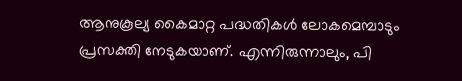ആനുകൂല്യ കൈമാറ്റ പദ്ധതികള്‍ ലോകമെമ്പാടും പ്രസക്തി നേടുകയാണ്. എന്നിരുന്നാലും, പി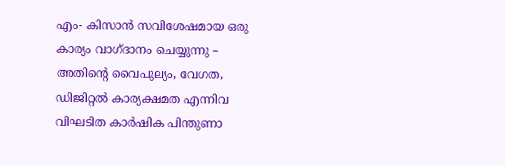എം- കിസാന്‍ സവിശേഷമായ ഒരു കാര്യം വാഗ്ദാനം ചെയ്യുന്നു – അതിന്റെ വൈപുല്യം, വേഗത, ഡിജിറ്റല്‍ കാര്യക്ഷമത എന്നിവ വിഘടിത കാര്‍ഷിക പിന്തുണാ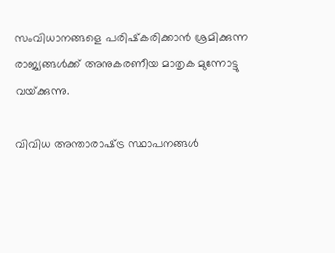സംവിധാനങ്ങളെ പരിഷ്‌കരിക്കാന്‍ ശ്രമിക്കുന്ന രാജ്യങ്ങള്‍ക്ക് അനുകരണീയ മാതൃക മുന്നോട്ടു വയ്‌ക്കുന്നു.

വിവിധ അന്താരാഷ്‌ട്ര സ്ഥാപനങ്ങള്‍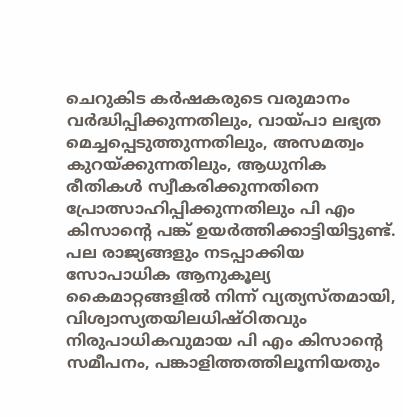ചെറുകിട കര്‍ഷകരുടെ വരുമാനം വര്‍ദ്ധിപ്പിക്കുന്നതിലും, വായ്‌പാ ലഭ്യത മെച്ചപ്പെടുത്തുന്നതിലും, അസമത്വം കുറയ്‌ക്കുന്നതിലും, ആധുനിക രീതികള്‍ സ്വീകരിക്കുന്നതിനെ പ്രോത്സാഹിപ്പിക്കുന്നതിലും പി എം കിസാന്റെ പങ്ക് ഉയര്‍ത്തിക്കാട്ടിയിട്ടുണ്ട്. പല രാജ്യങ്ങളും നടപ്പാക്കിയ സോപാധിക ആനുകൂല്യ കൈമാറ്റങ്ങളില്‍ നിന്ന് വ്യത്യസ്തമായി, വിശ്വാസ്യതയിലധിഷ്ഠിതവും നിരുപാധികവുമായ പി എം കിസാന്റെ സമീപനം, പങ്കാളിത്തത്തിലൂന്നിയതും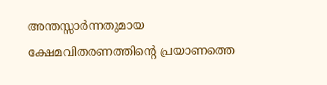അന്തസ്സാര്‍ന്നതുമായ ക്ഷേമവിതരണത്തിന്റെ പ്രയാണത്തെ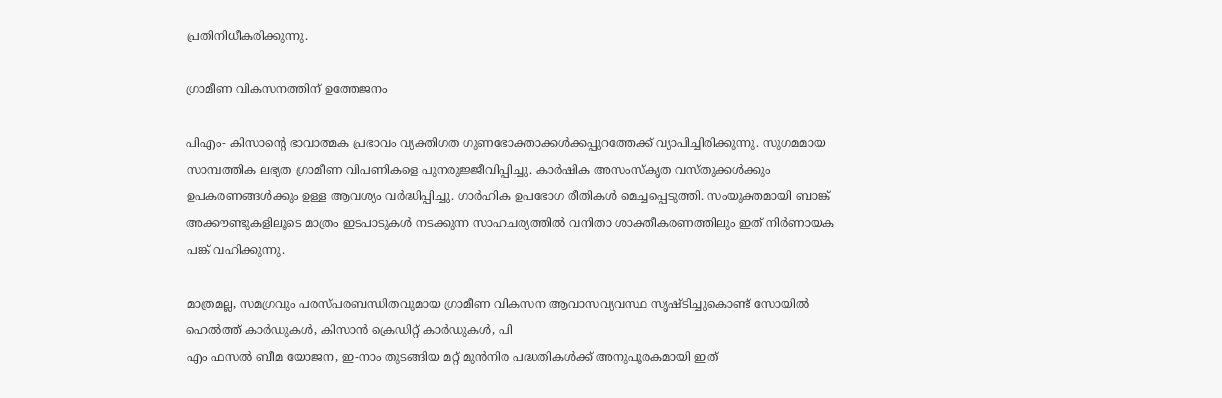പ്രതിനിധീകരിക്കുന്നു.

ഗ്രാമീണ വികസനത്തിന് ഉത്തേജനം

പിഎം- കിസാന്റെ ഭാവാത്മക പ്രഭാവം വ്യക്തിഗത ഗുണഭോക്താക്കള്‍ക്കപ്പുറത്തേക്ക് വ്യാപിച്ചിരിക്കുന്നു. സുഗമമായ സാമ്പത്തിക ലഭ്യത ഗ്രാമീണ വിപണികളെ പുനരുജ്ജീവിപ്പിച്ചു. കാര്‍ഷിക അസംസ്‌കൃത വസ്തുക്കള്‍ക്കും ഉപകരണങ്ങള്‍ക്കും ഉള്ള ആവശ്യം വര്‍ദ്ധിപ്പിച്ചു. ഗാര്‍ഹിക ഉപഭോഗ രീതികള്‍ മെച്ചപ്പെടുത്തി. സംയുക്തമായി ബാങ്ക് അക്കൗണ്ടുകളിലൂടെ മാത്രം ഇടപാടുകള്‍ നടക്കുന്ന സാഹചര്യത്തില്‍ വനിതാ ശാക്തീകരണത്തിലും ഇത് നിര്‍ണായക പങ്ക് വഹിക്കുന്നു.

മാത്രമല്ല, സമഗ്രവും പരസ്പരബന്ധിതവുമായ ഗ്രാമീണ വികസന ആവാസവ്യവസ്ഥ സൃഷ്ടിച്ചുകൊണ്ട് സോയില്‍ ഹെല്‍ത്ത് കാര്‍ഡുകള്‍, കിസാന്‍ ക്രെഡിറ്റ് കാര്‍ഡുകള്‍, പി
എം ഫസല്‍ ബീമ യോജന, ഇ-നാം തുടങ്ങിയ മറ്റ് മുന്‍നിര പദ്ധതികള്‍ക്ക് അനുപൂരകമായി ഇത്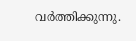വര്‍ത്തിക്കുന്നു.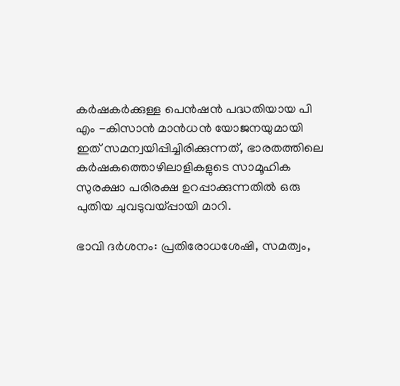കര്‍ഷകര്‍ക്കുള്ള പെന്‍ഷന്‍ പദ്ധതിയായ പി എം -കിസാന്‍ മാന്‍ധന്‍ യോജനയുമായി ഇത് സമന്വയിപ്പിച്ചിരിക്കുന്നത്, ഭാരതത്തിലെ കര്‍ഷകത്തൊഴിലാളികളുടെ സാമൂഹിക സുരക്ഷാ പരിരക്ഷ ഉറപ്പാക്കുന്നതില്‍ ഒരു പുതിയ ചുവടുവയ്‌പ്പായി മാറി.

ഭാവി ദര്‍ശനം: പ്രതിരോധശേഷി, സമത്വം,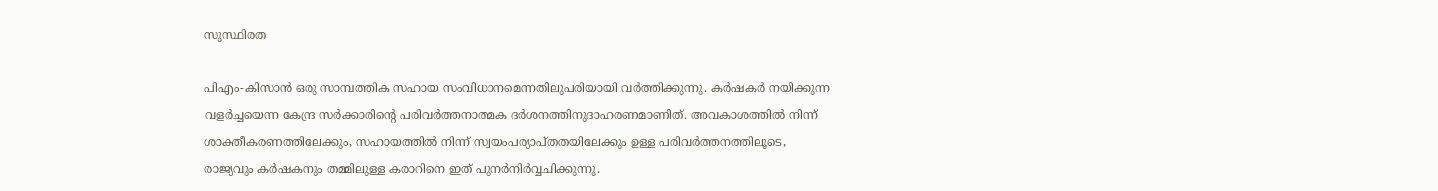സുസ്ഥിരത

പിഎം-കിസാന്‍ ഒരു സാമ്പത്തിക സഹായ സംവിധാനമെന്നതിലുപരിയായി വര്‍ത്തിക്കുന്നു. കര്‍ഷകര്‍ നയിക്കുന്ന വളര്‍ച്ചയെന്ന കേന്ദ്ര സര്‍ക്കാരിന്റെ പരിവര്‍ത്തനാത്മക ദര്‍ശനത്തിനുദാഹരണമാണിത്. അവകാശത്തില്‍ നിന്ന് ശാക്തീകരണത്തിലേക്കും, സഹായത്തില്‍ നിന്ന് സ്വയംപര്യാപ്തതയിലേക്കും ഉള്ള പരിവര്‍ത്തനത്തിലൂടെ, രാജ്യവും കര്‍ഷകനും തമ്മിലുള്ള കരാറിനെ ഇത് പുനര്‍നിര്‍വ്വചിക്കുന്നു.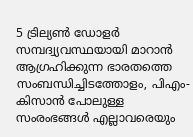5 ട്രില്യണ്‍ ഡോളര്‍ സമ്പദ്വ്യവസ്ഥയായി മാറാന്‍ ആഗ്രഹിക്കുന്ന ഭാരതത്തെ സംബന്ധിച്ചിടത്തോളം, പിഎം-കിസാന്‍ പോലുള്ള സംരംഭങ്ങള്‍ എല്ലാവരെയും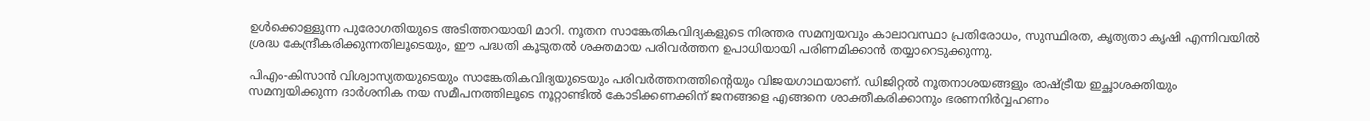ഉള്‍ക്കൊള്ളുന്ന പുരോഗതിയുടെ അടിത്തറയായി മാറി. നൂതന സാങ്കേതികവിദ്യകളുടെ നിരന്തര സമന്വയവും കാലാവസ്ഥാ പ്രതിരോധം, സുസ്ഥിരത, കൃത്യതാ കൃഷി എന്നിവയില്‍ ശ്രദ്ധ കേന്ദ്രീകരിക്കുന്നതിലൂടെയും, ഈ പദ്ധതി കൂടുതല്‍ ശക്തമായ പരിവര്‍ത്തന ഉപാധിയായി പരിണമിക്കാന്‍ തയ്യാറെടുക്കുന്നു.

പിഎം-കിസാന്‍ വിശ്വാസ്യതയുടെയും സാങ്കേതികവിദ്യയുടെയും പരിവര്‍ത്തനത്തിന്റെയും വിജയഗാഥയാണ്. ഡിജിറ്റല്‍ നൂതനാശയങ്ങളും രാഷ്‌ട്രീയ ഇച്ഛാശക്തിയും സമന്വയിക്കുന്ന ദാര്‍ശനിക നയ സമീപനത്തിലൂടെ നൂറ്റാണ്ടില്‍ കോടിക്കണക്കിന് ജനങ്ങളെ എങ്ങനെ ശാക്തീകരിക്കാനും ഭരണനിര്‍വ്വഹണം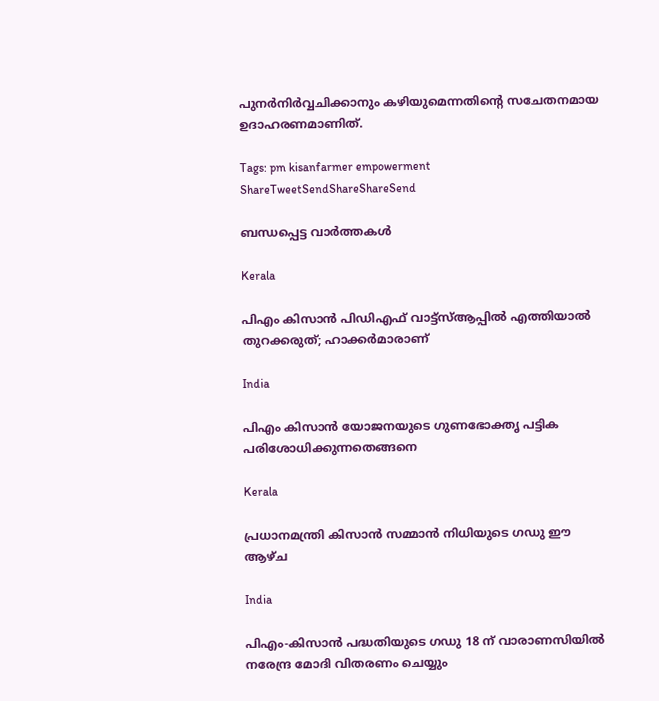പുനര്‍നിര്‍വ്വചിക്കാനും കഴിയുമെന്നതിന്റെ സചേതനമായ ഉദാഹരണമാണിത്.

Tags: pm kisanfarmer empowerment
ShareTweetSendShareShareSend

ബന്ധപ്പെട്ട വാര്‍ത്തകള്‍

Kerala

പിഎം കിസാന്‍ പിഡിഎഫ് വാട്ട്‌സ്ആപ്പില്‍ എത്തിയാല്‍ തുറക്കരുത്; ഹാക്കര്‍മാരാണ്

India

പിഎം കിസാന്‍ യോജനയുടെ ഗുണഭോക്തൃ പട്ടിക പരിശോധിക്കുന്നതെങ്ങനെ

Kerala

പ്രധാനമന്ത്രി കിസാന്‍ സമ്മാന്‍ നിധിയുടെ ഗഡു ഈ ആഴ്ച

India

പിഎം-കിസാന്‍ പദ്ധതിയുടെ ഗഡു 18 ന് വാരാണസിയില്‍ നരേന്ദ്ര മോദി വിതരണം ചെയ്യും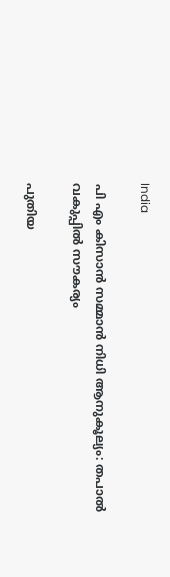India

പി എം കിസാന്‍ സമ്മാന്‍ നിധി ആനുകൂല്യം: തപാല്‍ വകുപ്പില്‍ സൗകര്യം

പുതിയ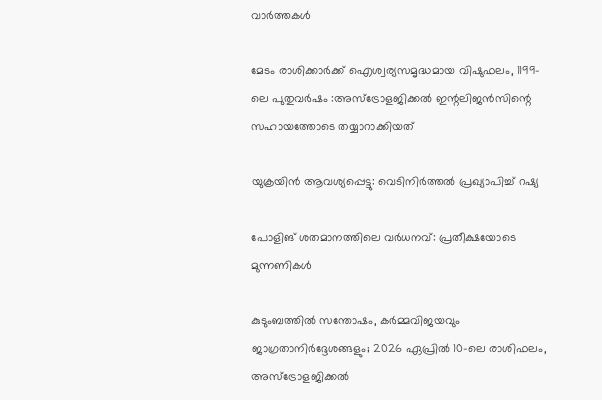വാര്‍ത്തകള്‍

മേടം രാശിക്കാർക്ക് ഐശ്വര്യസമൃദ്ധമായ വിഷുഫലം, 1199-ലെ പുതുവർഷം :അസ്ട്രോളജിക്കൽ ഇന്റലിജൻസിന്റെ സഹായത്തോടെ തയ്യാറാക്കിയത്

യുക്രയിന്‍ ആവശ്യപ്പെട്ടു: വെടിനിർത്തൽ പ്രഖ്യാപിച്ച് റഷ്യ

പോളിങ് ശതമാനത്തിലെ വർധനവ്: പ്രതീക്ഷയോടെ മുന്നണികൾ

കുടുംബത്തിൽ സന്തോഷം, കർമ്മവിജയവും ജാഗ്രതാനിർദ്ദേശങ്ങളും; 2026 ഏപ്രിൽ 10-ലെ രാശിഫലം, അസ്ട്രോളജിക്കൽ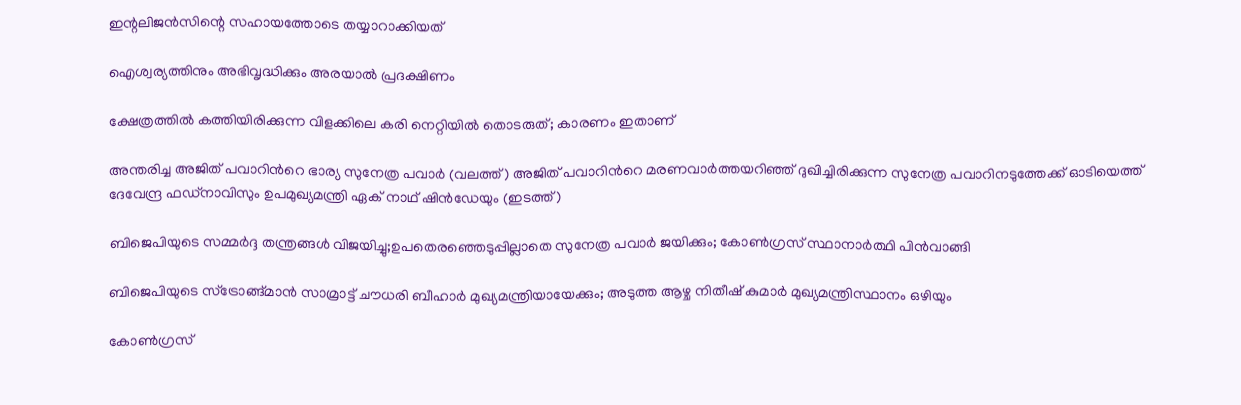ഇന്റലിജൻസിന്റെ സഹായത്തോടെ തയ്യാറാക്കിയത്

ഐശ്വര്യത്തിനും അഭിവൃദ്ധിക്കും അരയാൽ പ്രദക്ഷിണം

ക്ഷേത്രത്തിൽ കത്തിയിരിക്കുന്ന വിളക്കിലെ കരി നെറ്റിയിൽ തൊടരുത്; കാരണം ഇതാണ്

അന്തരിച്ച അജിത് പവാറിന്‍റെ ഭാര്യ സുനേത്ര പവാര്‍ (വലത്ത്) അജിത് പവാറിന്‍റെ മരണവാര്‍ത്തയറിഞ്ഞ് ദുഖിച്ചിരിക്കുന്ന സുനേത്ര പവാറിനടുത്തേക്ക് ഓടിയെത്ത് ദേവേന്ദ്ര ഫഡ്നാവിസും ഉപമുഖ്യമന്ത്രി ഏക് നാഥ് ഷിന്‍ഡേയും (ഇടത്ത്)

ബിജെപിയുടെ സമ്മര്‍ദ്ദ തന്ത്രങ്ങള്‍ വിജയിച്ചു;ഉപതെരഞ്ഞെടുപ്പില്ലാതെ സുനേത്ര പവാര്‍ ജയിക്കും; കോണ്‍ഗ്രസ് സ്ഥാനാര്‍ത്ഥി പിന്‍വാങ്ങി

ബിജെപിയുടെ സ്ട്രോങ്ങ്മാന്‍ സാമ്രാട്ട് ചൗധരി ബീഹാര്‍ മുഖ്യമന്ത്രിയായേക്കും; അടുത്ത ആഴ്ച നിതീഷ് കുമാര്‍ മുഖ്യമന്ത്രിസ്ഥാനം ഒഴിയും

കോണ്‍ഗ്രസ്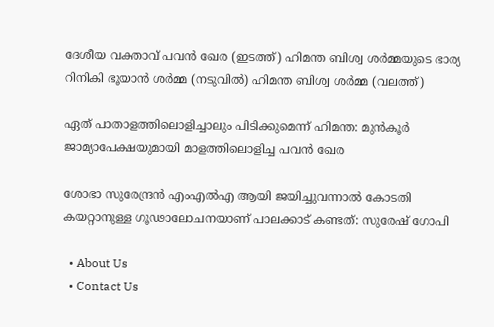ദേശീയ വക്താവ് പവന്‍ ഖേര (ഇടത്ത്) ഹിമന്ത ബിശ്വ ശര്‍മ്മയുടെ ഭാര്യ റിനികി ഭൂയാന്‍ ശര്‍മ്മ (നടുവില്‍) ഹിമന്ത ബിശ്വ ശര്‍മ്മ (വലത്ത്)

ഏത് പാതാളത്തിലൊളിച്ചാലും പിടിക്കുമെന്ന് ഹിമന്ത: മുന്‍കൂര്‍ ജാമ്യാപേക്ഷയുമായി മാളത്തിലൊളിച്ച പവന്‍ ഖേര

ശോഭാ സുരേന്ദ്രന്‍ എംഎല്‍എ ആയി ജയിച്ചുവന്നാല്‍ കോടതി കയറ്റാനുള്ള ഗൂഢാലോചനയാണ് പാലക്കാട് കണ്ടത്: സുരേഷ് ഗോപി

  • About Us
  • Contact Us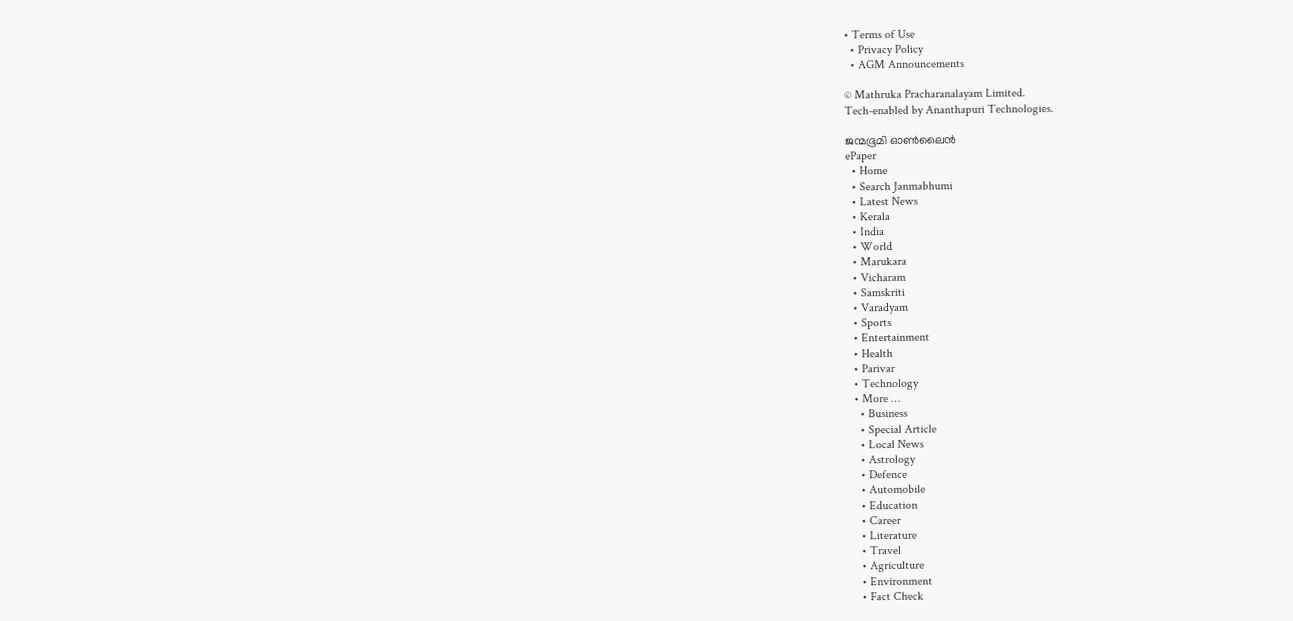• Terms of Use
  • Privacy Policy
  • AGM Announcements

© Mathruka Pracharanalayam Limited.
Tech-enabled by Ananthapuri Technologies.

ജന്മഭൂമി ഓണ്‍ലൈന്‍
ePaper
  • Home
  • Search Janmabhumi
  • Latest News
  • Kerala
  • India
  • World
  • Marukara
  • Vicharam
  • Samskriti
  • Varadyam
  • Sports
  • Entertainment
  • Health
  • Parivar
  • Technology
  • More …
    • Business
    • Special Article
    • Local News
    • Astrology
    • Defence
    • Automobile
    • Education
    • Career
    • Literature
    • Travel
    • Agriculture
    • Environment
    • Fact Check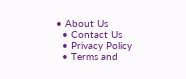• About Us
  • Contact Us
  • Privacy Policy
  • Terms and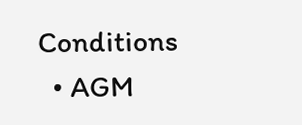Conditions
  • AGM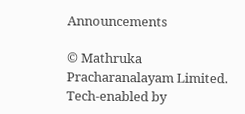Announcements

© Mathruka Pracharanalayam Limited.
Tech-enabled by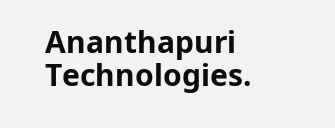Ananthapuri Technologies.